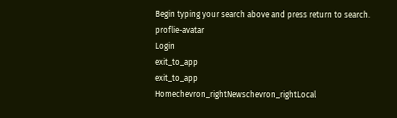Begin typing your search above and press return to search.
proflie-avatar
Login
exit_to_app
exit_to_app
Homechevron_rightNewschevron_rightLocal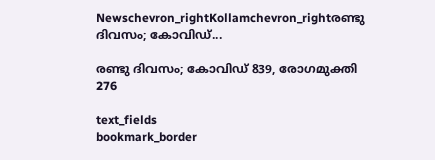Newschevron_rightKollamchevron_rightരണ്ടു ദിവസം; കോവിഡ്...

രണ്ടു ദിവസം; കോവിഡ് 839, രോഗമുക്തി 276

text_fields
bookmark_border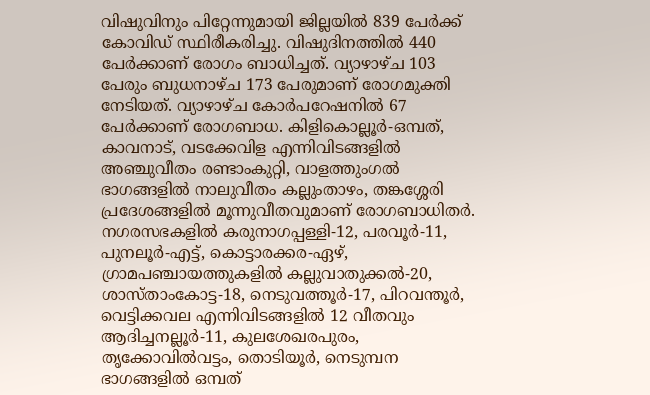വിഷുവിനും പിറ്റേന്നുമായി ജില്ലയില്‍ 839 പേർക്ക് കോവിഡ് സ്ഥിരീകരിച്ചു. വിഷുദിനത്തിൽ 440 പേർക്കാണ് രോഗം ബാധിച്ചത്. വ്യാഴാഴ്ച 103 പേരും ബുധനാഴ്ച 173 പേരുമാണ് രോഗമുക്തി നേടിയത്. വ്യാഴാഴ്ച കോര്‍പറേഷനില്‍ 67 പേര്‍ക്കാണ് രോഗബാധ. കിളികൊല്ലൂര്‍-ഒമ്പത്, കാവനാട്, വടക്കേവിള എന്നിവിടങ്ങളില്‍ അഞ്ചുവീതം രണ്ടാംകുറ്റി, വാളത്തുംഗല്‍ ഭാഗങ്ങളില്‍ നാലുവീതം കല്ലുംതാഴം, തങ്കശ്ശേരി പ്രദേശങ്ങളില്‍ മൂന്നുവീതവുമാണ് രോഗബാധിതർ. നഗരസഭകളിൽ കരുനാഗപ്പള്ളി-12, പരവൂര്‍-11, പുനലൂര്‍-എട്ട്, കൊട്ടാരക്കര-ഏഴ്, ഗ്രാമപഞ്ചായത്തുകളില്‍ കല്ലുവാതുക്കല്‍-20, ശാസ്താംകോട്ട-18, നെടുവത്തൂര്‍-17, പിറവന്തൂര്‍, വെട്ടിക്കവല എന്നിവിടങ്ങളില്‍ 12 വീതവും ആദിച്ചനല്ലൂര്‍-11, കുലശേഖരപുരം, തൃക്കോവില്‍വട്ടം, തൊടിയൂര്‍, നെടുമ്പന ഭാഗങ്ങളില്‍ ഒമ്പത്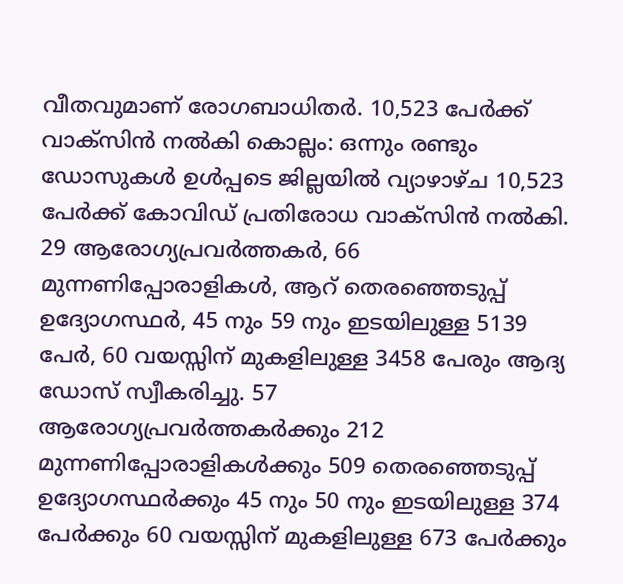വീതവുമാണ് രോഗബാധിതർ. 10,523 പേര്‍ക്ക് വാക്‌സിന്‍ നല്‍കി കൊല്ലം: ഒന്നും രണ്ടും ഡോസുകള്‍ ഉള്‍പ്പടെ ജില്ലയില്‍ വ്യാഴാഴ്ച 10,523 പേര്‍ക്ക് കോവിഡ് പ്രതിരോധ വാക്‌സിന്‍ നല്‍കി. 29 ആരോഗ്യപ്രവര്‍ത്തകർ, 66 മുന്നണിപ്പോരാളികൾ, ആറ് തെരഞ്ഞെടുപ്പ് ഉദ്യോഗസ്ഥർ, 45 നും 59 നും ഇടയിലുള്ള 5139 പേർ, 60 വയസ്സിന് മുകളിലുള്ള 3458 പേരും ആദ്യ ഡോസ് സ്വീകരിച്ചു. 57 ആരോഗ്യപ്രവര്‍ത്തകര്‍ക്കും 212 മുന്നണിപ്പോരാളികള്‍ക്കും 509 തെരഞ്ഞെടുപ്പ് ഉദ്യോഗസ്ഥര്‍ക്കും 45 നും 50 നും ഇടയിലുള്ള 374 പേര്‍ക്കും 60 വയസ്സിന് മുകളിലുള്ള 673 പേര്‍ക്കും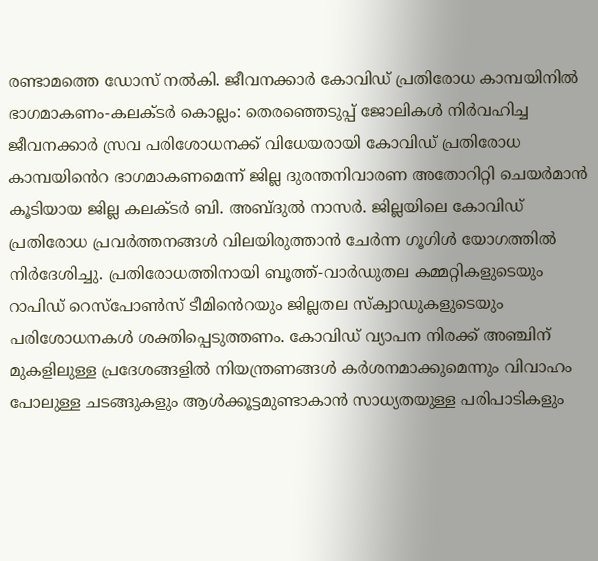രണ്ടാമത്തെ ഡോസ് നല്‍കി. ജീവനക്കാര്‍ കോവിഡ് പ്രതിരോധ കാമ്പയിനില്‍ ഭാഗമാകണം-കലക്ടര്‍ കൊല്ലം: തെരഞ്ഞെടുപ്പ് ജോലികള്‍ നിര്‍വഹിച്ച ജീവനക്കാര്‍ സ്രവ പരിശോധനക്ക് വിധേയരായി കോവിഡ് പ്രതിരോധ കാമ്പയിൻെറ ഭാഗമാകണമെന്ന് ജില്ല ദുരന്തനിവാരണ അതോറിറ്റി ചെയര്‍മാന്‍ കൂടിയായ ജില്ല കലക്ടര്‍ ബി. അബ്ദുല്‍ നാസര്‍. ജില്ലയിലെ കോവിഡ് പ്രതിരോധ പ്രവര്‍ത്തനങ്ങള്‍ വിലയിരുത്താന്‍ ചേര്‍ന്ന ഗൂഗിള്‍ യോഗത്തില്‍ നിര്‍ദേശിച്ചു. പ്രതിരോധത്തിനായി ബൂത്ത്‌-വാര്‍ഡുതല കമ്മറ്റികളുടെയും റാപിഡ് റെസ്‌പോണ്‍സ് ടീമിൻെറയും ജില്ലതല സ്‌ക്വാഡുകളുടെയും പരിശോധനകള്‍ ശക്തിപ്പെടുത്തണം. കോവിഡ് വ്യാപന നിരക്ക് അഞ്ചിന് മുകളിലുള്ള പ്രദേശങ്ങളില്‍ നിയന്ത്രണങ്ങള്‍ കര്‍ശനമാക്കുമെന്നും വിവാഹം പോലുള്ള ചടങ്ങുകളും ആള്‍ക്കൂട്ടമുണ്ടാകാന്‍ സാധ്യതയുള്ള പരിപാടികളും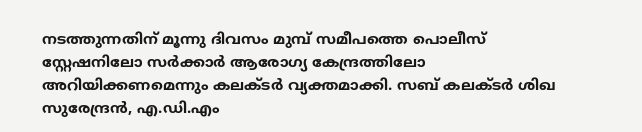നടത്തുന്നതിന് മൂന്നു ദിവസം മുമ്പ് സമീപത്തെ പൊലീസ് സ്റ്റേഷനിലോ സര്‍ക്കാര്‍ ആരോഗ്യ കേന്ദ്രത്തിലോ അറിയിക്കണമെന്നും കലക്ടര്‍ വ്യക്തമാക്കി. സബ് കലക്ടര്‍ ശിഖ സുരേന്ദ്രന്‍, എ.ഡി.എം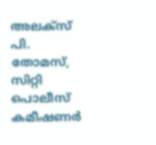അലക്‌സ് പി. തോമസ്, സിറ്റി പൊലീസ് കമീഷണര്‍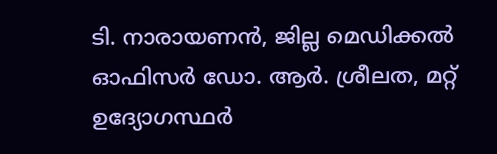ടി. നാരായണന്‍, ജില്ല മെഡിക്കല്‍ ഓഫിസര്‍ ഡോ. ആര്‍. ശ്രീലത, മറ്റ് ഉദ്യോഗസ്ഥര്‍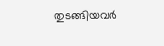തുടങ്ങിയവര്‍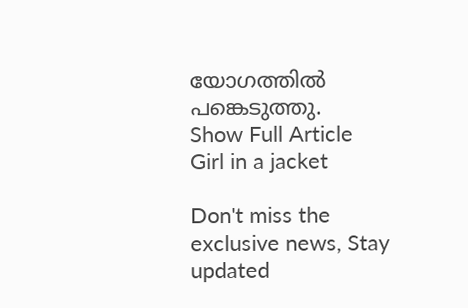യോഗത്തില്‍ പങ്കെടുത്തു.
Show Full Article
Girl in a jacket

Don't miss the exclusive news, Stay updated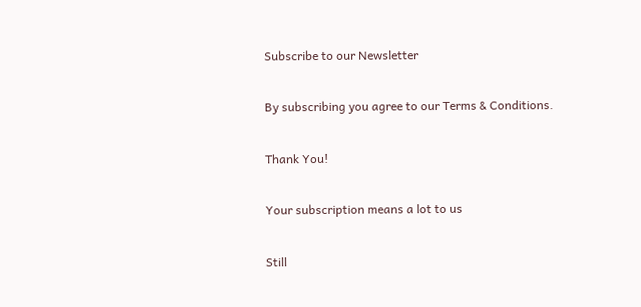Subscribe to our Newsletter

By subscribing you agree to our Terms & Conditions.

Thank You!

Your subscription means a lot to us

Still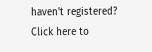haven't registered? Click here to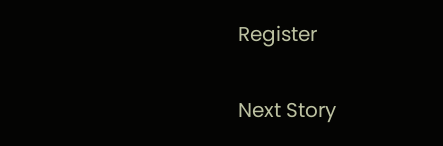Register

Next Story